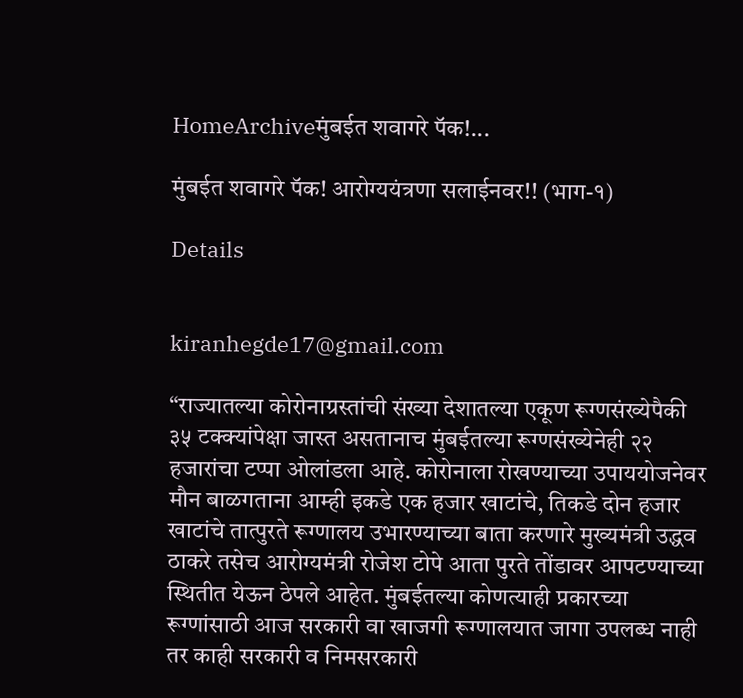HomeArchiveमुंबईत शवागरे पॅक!...

मुंबईत शवागरे पॅक! आरोग्ययंत्रणा सलाईनवर!! (भाग-१)

Details


kiranhegde17@gmail.com

“राज्यातल्या कोरोनाग्रस्तांची संख्या देशातल्या एकूण रूग्णसंख्येपैकी ३५ टक्क्यांपेक्षा जास्त असतानाच मुंबईतल्या रूग्णसंख्येनेही २२ हजारांचा टप्पा ओलांडला आहे. कोरोनाला रोखण्याच्या उपाययोजनेवर मौन बाळगताना आम्ही इकडे एक हजार खाटांचे, तिकडे दोन हजार खाटांचे तात्पुरते रूग्णालय उभारण्याच्या बाता करणारे मुख्यमंत्री उद्धव ठाकरे तसेच आरोग्यमंत्री रोजेश टोपे आता पुरते तोंडावर आपटण्याच्या स्थितीत येऊन ठेपले आहेत. मुंबईतल्या कोणत्याही प्रकारच्या रूग्णांसाठी आज सरकारी वा खाजगी रूग्णालयात जागा उपलब्ध नाही तर काही सरकारी व निमसरकारी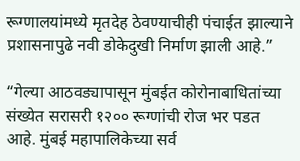रूग्णालयांमध्ये मृतदेह ठेवण्याचीही पंचाईत झाल्याने प्रशासनापुढे नवी डोकेदुखी निर्माण झाली आहे.”

“गेल्या आठवड्यापासून मुंबईत कोरोनाबाधितांच्या संख्येत सरासरी १२०० रूग्णांची रोज भर पडत आहे. मुंबई महापालिकेच्या सर्व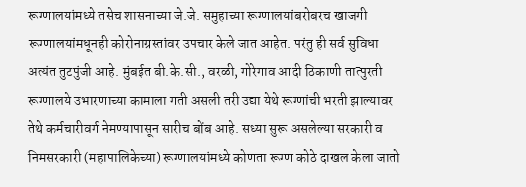रूग्णालयांमध्ये तसेच शासनाच्या जे.जे. समुहाच्या रूग्णालयांबरोबरच खाजगी रूग्णालयांमधूनही कोरोनाग्रस्तांवर उपचार केले जात आहेत. परंतु ही सर्व सुविधा अत्यंत तुटपुंजी आहे. मुंबईत बी.के.सी., वरळी, गोरेगाव आदी ठिकाणी तात्पुरती रूग्णालये उभारणाच्या कामाला गती असली तरी उद्या येथे रूग्णांची भरती झाल्यावर तेथे कर्मचारीवर्ग नेमण्यापासून सारीच बोंब आहे. सध्या सुरू असलेल्या सरकारी व निमसरकारी (महापालिकेच्या) रूग्णालयांमध्ये कोणता रूग्ण कोठे दाखल केला जातो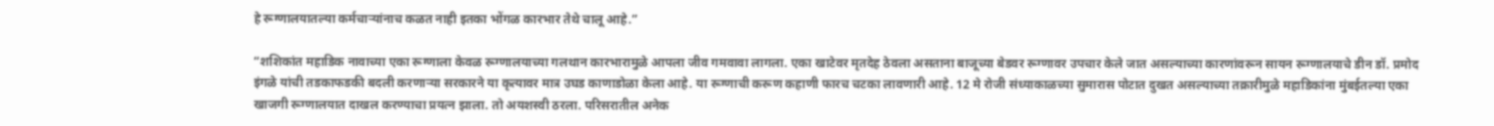हे रूग्णालयातल्या कर्मचाऱ्यांनाच कळत नाही इतका भोंगळ कारभार तेथे चालू आहे.”

“शशिकांत महाडिक नावाच्या एका रूग्णाला केवळ रूग्णालयाच्या गलथान कारभारामुळे आपला जीव गमवावा लागला. एका खाटेवर मृतदेह ठेवला असताना बाजूच्या बेडवर रूग्णावर उपचार केले जात असल्याच्या कारणांवरून सायन रूग्णालयाचे डीन डॉ. प्रमोद इंगळे यांची तडकाफडकी बदली करणाऱ्या सरकारने या कृत्यावर मात्र उघड काणाडोळा केला आहे. या रूग्णाची करूण कहाणी फारच चटका लावणारी आहे. 12 मे रोजी संध्याकाळच्या सुमारास पोटात दुखत असल्याच्या तक्रारीमुळे महाडिकांना मुंबईतल्या एका खाजगी रूग्णालयात दाखल करण्याचा प्रयत्न झाला. तो अयशस्वी ठरला. परिसरातील अनेक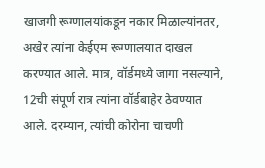खाजगी रूग्णालयांकडून नकार मिळाल्यांनतर, अखेर त्यांना केईएम रूग्णालयात दाखल करण्यात आले. मात्र, वॉर्डमध्ये जागा नसल्याने, 12ची संपूर्ण रात्र त्यांना वॉर्डबाहेर ठेवण्यात आले. दरम्यान, त्यांची कोरोना चाचणी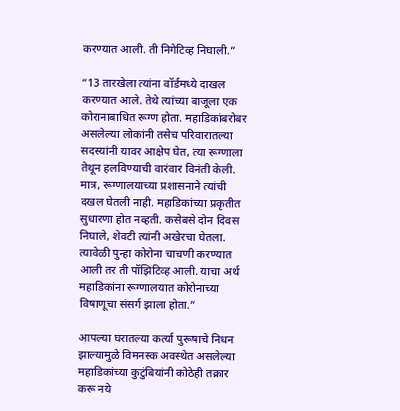करण्यात आली. ती निगेटिव्ह निघाली.”

“13 तारखेला त्यांना वॉर्डमध्ये दाखल करण्यात आले. तेथे त्यांच्या बाजूला एक कोरानाबाधित रूग्ण होता. महाडिकांबरोबर असलेल्या लोकांनी तसेच परिवारातल्या सदस्यांनी यावर आक्षेप घेत, त्या रूग्णाला तेथून हलविण्याची वारंवार विनंती केली. मात्र, रूग्णालयाच्या प्रशासनाने त्यांची दखल घेतली नाही. महाडिकांच्या प्रकृतीत सुधारणा होत नव्हती. कसेबसे दोन दिवस निघाले, शेवटी त्यांनी अखेरचा घेतला. त्यावेळी पुन्हा कोरोना चाचणी करण्यात आली तर ती पॉझिटिव्ह आली. याचा अर्थ महाडिकांना रूग्णालयात कोरोनाच्या विषाणूचा संसर्ग झाला होता.”

आपल्या घरातल्या कर्त्या पुरूषाचे निधन झाल्यामुळे विमनस्क अवस्थेत असलेल्या महाडिकांच्या कुटुंबियांनी कोठेही तक्रार करू नये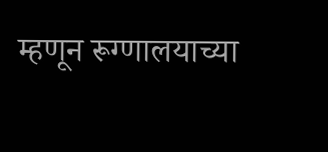म्हणून रूग्णालयाच्या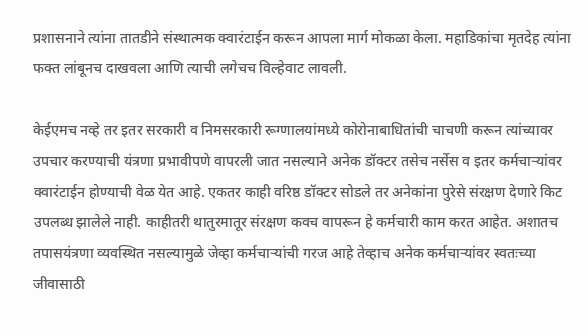प्रशासनाने त्यांना तातडीने संस्थात्मक क्वारंटाईन करून आपला मार्ग मोकळा केला. महाडिकांचा मृतदेह त्यांना फक्त लांबूनच दाखवला आणि त्याची लगेचच विल्हेवाट लावली.

केईएमच नव्हे तर इतर सरकारी व निमसरकारी रूग्णालयांमध्ये कोरोनाबाधितांची चाचणी करून त्यांच्यावर उपचार करण्याची यंत्रणा प्रभावीपणे वापरली जात नसल्याने अनेक डॉक्टर तसेच नर्सेस व इतर कर्मचाऱ्यांवर क्वारंटाईन होण्याची वेळ येत आहे. एकतर काही वरिष्ठ डॉक्टर सोडले तर अनेकांना पुरेसे संरक्षण देणारे किट उपलब्ध झालेले नाही. काहीतरी थातुरमातूर संरक्षण कवच वापरून हे कर्मचारी काम करत आहेत. अशातच तपासयंत्रणा व्यवस्थित नसल्यामुळे जेव्हा कर्मचाऱ्यांची गरज आहे तेव्हाच अनेक कर्मचाऱ्यांवर स्वतःच्या जीवासाठी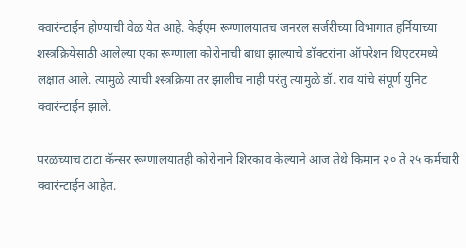क्वारंन्टाईन होण्याची वेळ येत आहे. केईएम रूग्णालयातच जनरल सर्जरीच्या विभागात हर्नियाच्या शस्त्रक्रियेसाठी आलेल्या एका रूग्णाला कोरोनाची बाधा झाल्याचे डॉक्टरांना ऑपरेशन थिएटरमध्ये लक्षात आले. त्यामुळे त्याची श्स्त्रक्रिया तर झालीच नाही परंतु त्यामुळे डॉ. राव यांचे संपूर्ण युनिट क्वारंन्टाईन झाले.

परळच्याच टाटा कॅन्सर रूग्णालयातही कोरोनाने शिरकाव केल्याने आज तेथे किमान २० ते २५ कर्मचारी क्वारंन्टाईन आहेत.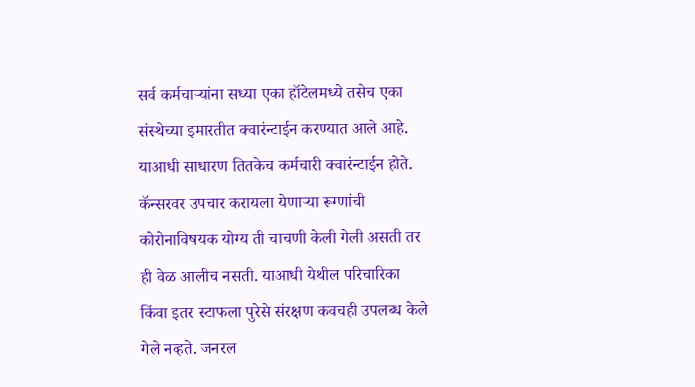सर्व कर्मचाऱ्यांना सध्या एका हॉटेलमध्ये तसेच एका संस्थेच्या इमारतीत क्वारंन्टाईन करण्यात आले आहे. याआधी साधारण तितकेच कर्मचारी क्वारंन्टाईन होते. कॅन्सरवर उपचार करायला येणाऱ्या रूग्णांची कोरोनाविषयक योग्य ती चाचणी केली गेली असती तर ही वेळ आलीच नसती. याआधी येथील परिचारिका किंवा इतर स्टाफला पुरेसे संरक्षण कवचही उपलब्ध केले गेले नव्हते. जनरल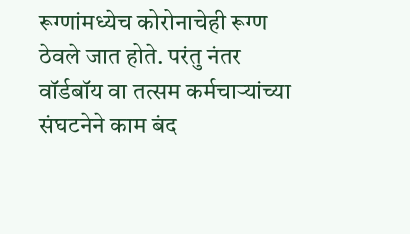रूग्णांमध्येच कोरोनाचेही रूग्ण ठेवले जात होते. परंतु नंतर वॉर्डबॉय वा तत्सम कर्मचाऱ्यांच्या संघटनेने काम बंद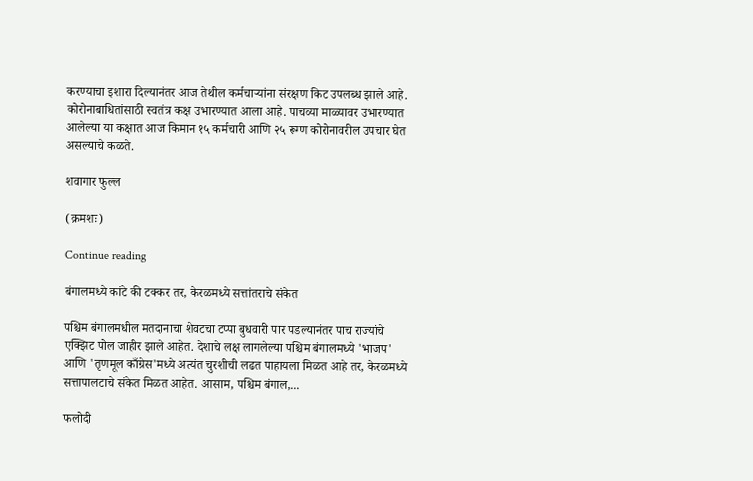करण्याचा इशारा दिल्यानंतर आज तेथील कर्मचाऱ्यांना संरक्षण किट उपलब्ध झाले आहे. कोरोनाबाधितांसाठी स्वतंत्र कक्ष उभारण्यात आला आहे. पाचव्या माळ्यावर उभारण्यात आलेल्या या कक्षात आज किमान १५ कर्मचारी आणि २५ रूग्ण कोरोनावरील उपचार घेत असल्याचे कळते.

शवागार फुल्ल

(क्रमशः)

Continue reading

बंगालमध्ये कांटे की टक्कर तर, केरळमध्ये सत्तांतराचे संकेत

पश्चिम बंगालमधील मतदानाचा शेवटचा टप्पा बुधवारी पार पडल्यानंतर पाच राज्यांचे एक्झिट पोल जाहीर झाले आहेत. देशाचे लक्ष लागलेल्या पश्चिम बंगालमध्ये 'भाजप' आणि 'तृणमूल काँग्रेस'मध्ये अत्यंत चुरशीची लढत पाहायला मिळत आहे तर, केरळमध्ये सत्तापालटाचे संकेत मिळत आहेत. आसाम, पश्चिम बंगाल,...

फलोदी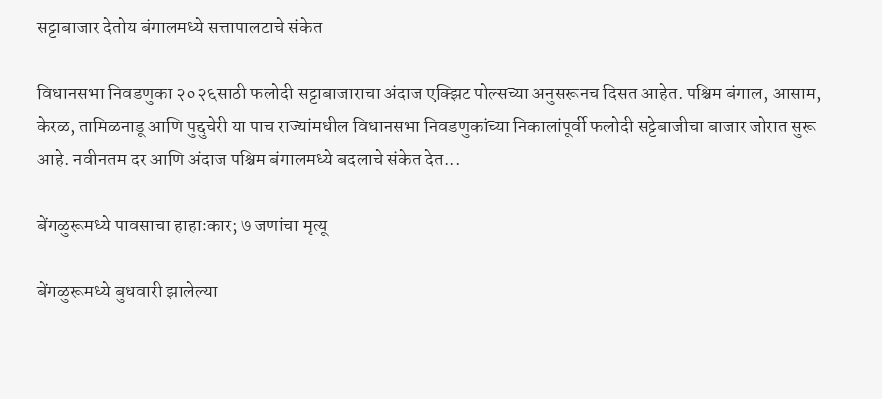सट्टाबाजार देतोय बंगालमध्ये सत्तापालटाचे संकेत

विधानसभा निवडणुका २०२६साठी फलोदी सट्टाबाजाराचा अंदाज एक्झिट पोल्सच्या अनुसरूनच दिसत आहेत. पश्चिम बंगाल, आसाम, केरळ, तामिळनाडू आणि पुद्दुचेरी या पाच राज्यांमधील विधानसभा निवडणुकांच्या निकालांपूर्वी फलोदी सट्टेबाजीचा बाजार जोरात सुरू आहे. नवीनतम दर आणि अंदाज पश्चिम बंगालमध्ये बदलाचे संकेत देत...

बेंगळुरूमध्ये पावसाचा हाहाःकार; ७ जणांचा मृत्यू

बेंगळुरूमध्ये बुधवारी झालेल्या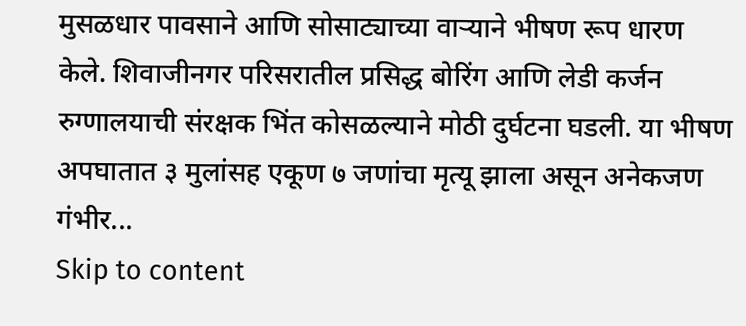मुसळधार पावसाने आणि सोसाट्याच्या वाऱ्याने भीषण रूप धारण केले. शिवाजीनगर परिसरातील प्रसिद्ध बोरिंग आणि लेडी कर्जन रुग्णालयाची संरक्षक भिंत कोसळल्याने मोठी दुर्घटना घडली. या भीषण अपघातात ३ मुलांसह एकूण ७ जणांचा मृत्यू झाला असून अनेकजण गंभीर...
Skip to content